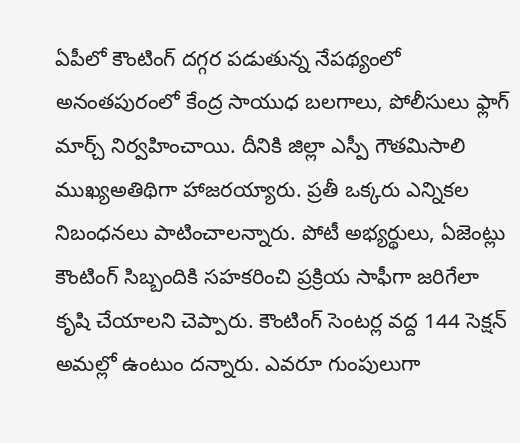ఏపీలో కౌంటింగ్ దగ్గర పడుతున్న నేపథ్యంలో అనంతపురంలో కేంద్ర సాయుధ బలగాలు, పోలీసులు ఫ్లాగ్ మార్చ్ నిర్వహించాయి. దీనికి జిల్లా ఎస్పీ గౌతమిసాలి ముఖ్యఅతిథిగా హాజరయ్యారు. ప్రతీ ఒక్కరు ఎన్నికల నిబంధనలు పాటించాలన్నారు. పోటీ అభ్యర్థులు, ఏజెంట్లు కౌంటింగ్ సిబ్బందికి సహకరించి ప్రక్రియ సాఫీగా జరిగేలా కృషి చేయాలని చెప్పారు. కౌంటింగ్ సెంటర్ల వద్ద 144 సెక్షన్ అమల్లో ఉంటుం దన్నారు. ఎవరూ గుంపులుగా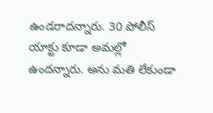ఉండరాదన్నారు. 30 పోలీస్ యాక్టు కూడా అమల్లో ఉందన్నారు. అను మతి లేకుండా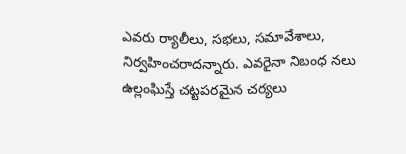ఎవరు ర్యాలీలు, సభలు, సమావేశాలు, నిర్వహించరాదన్నారు. ఎవరైనా నిబంధ నలు ఉల్లంఘిస్తే చట్టపరమైన చర్యలు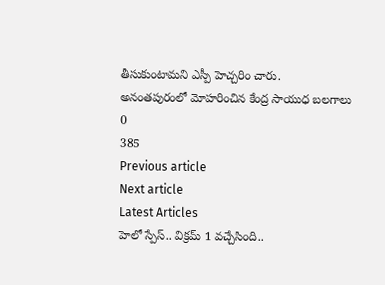తీసుకుంటామని ఎస్పీ హెచ్చరిం చారు.
అనంతపురంలో మోహరించిన కేంద్ర సాయుధ బలగాలు
0
385
Previous article
Next article
Latest Articles
హెలో స్పేస్.. విక్రమ్ 1 వచ్చేసింది..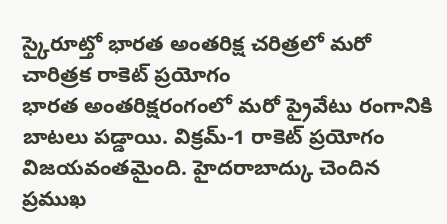స్కైరూట్తో భారత అంతరిక్ష చరిత్రలో మరో చారిత్రక రాకెట్ ప్రయోగం
భారత అంతరిక్షరంగంలో మరో ప్రైవేటు రంగానికి బాటలు పడ్డాయి. విక్రమ్-1 రాకెట్ ప్రయోగం విజయవంతమైంది. హైదరాబాద్కు చెందిన ప్రముఖ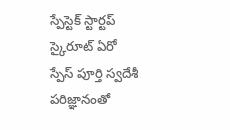స్పేస్టెక్ స్టార్టప్ స్కైరూట్ ఏరో స్పేస్ పూర్తి స్వదేశీ పరిజ్ఞానంతో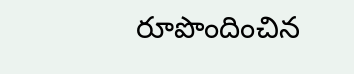రూపొందించిన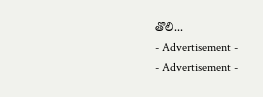తొలి...
- Advertisement -
- Advertisement -